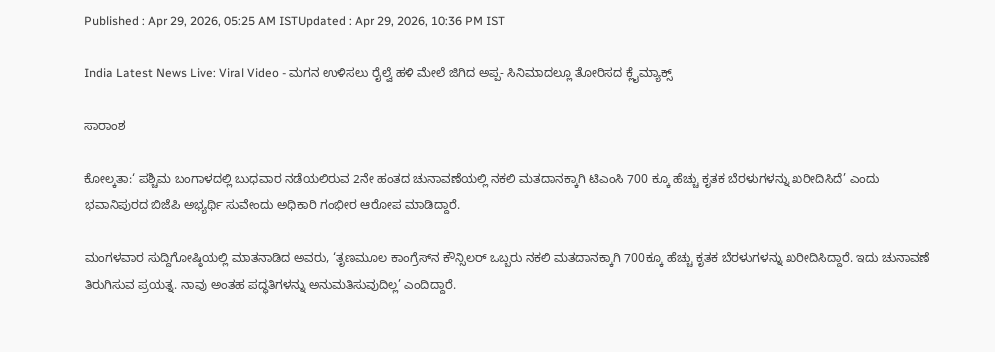Published : Apr 29, 2026, 05:25 AM ISTUpdated : Apr 29, 2026, 10:36 PM IST

India Latest News Live: Viral Video - ಮಗನ ಉಳಿಸಲು ರೈಲ್ವೆ ಹಳಿ ಮೇಲೆ ಜಿಗಿದ ಅಪ್ಪ- ಸಿನಿಮಾದಲ್ಲೂ ತೋರಿಸದ ಕ್ಲೈಮ್ಯಾಕ್ಸ್

ಸಾರಾಂಶ

ಕೋಲ್ಕತಾ:‘ ಪಶ್ಚಿಮ ಬಂಗಾಳದಲ್ಲಿ ಬುಧವಾರ ನಡೆಯಲಿರುವ 2ನೇ ಹಂತದ ಚುನಾವಣೆಯಲ್ಲಿ ನಕಲಿ ಮತದಾನಕ್ಕಾಗಿ ಟಿಎಂಸಿ 700 ಕ್ಕೂ ಹೆಚ್ಚು ಕೃತಕ ಬೆರಳುಗಳನ್ನು ಖರೀದಿಸಿದೆ’ ಎಂದು ಭವಾನಿಪುರದ ಬಿಜೆಪಿ ಅಭ್ಯರ್ಥಿ ಸುವೇಂದು ಅಧಿಕಾರಿ ಗಂಭೀರ ಆರೋಪ ಮಾಡಿದ್ದಾರೆ.

ಮಂಗಳವಾರ ಸುದ್ದಿಗೋಷ್ಠಿಯಲ್ಲಿ ಮಾತನಾಡಿದ ಅವರು, ‘ತೃಣಮೂಲ ಕಾಂಗ್ರೆಸ್‌ನ ಕೌನ್ಸಿಲರ್‌ ಒಬ್ಬರು ನಕಲಿ ಮತದಾನಕ್ಕಾಗಿ 700ಕ್ಕೂ ಹೆಚ್ಚು ಕೃತಕ ಬೆರಳುಗಳನ್ನು ಖರೀದಿಸಿದ್ದಾರೆ. ಇದು ಚುನಾವಣೆ ತಿರುಗಿಸುವ ಪ್ರಯತ್ನ. ನಾವು ಅಂತಹ ಪದ್ಧತಿಗಳನ್ನು ಅನುಮತಿಸುವುದಿಲ್ಲ’ ಎಂದಿದ್ದಾರೆ.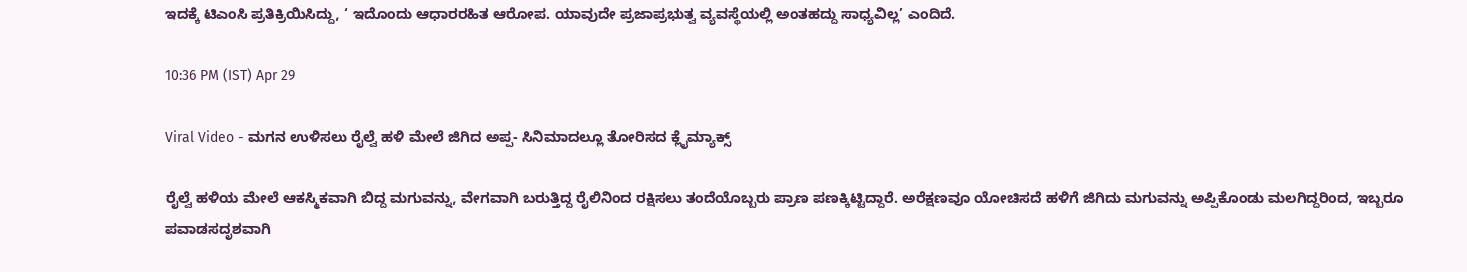ಇದಕ್ಕೆ ಟಿಎಂಸಿ ಪ್ರತಿಕ್ರಿಯಿಸಿದ್ದು, ‘ ಇದೊಂದು ಆಧಾರರಹಿತ ಆರೋಪ. ಯಾವುದೇ ಪ್ರಜಾಪ್ರಭುತ್ವ ವ್ಯವಸ್ಥೆಯಲ್ಲಿ ಅಂತಹದ್ದು ಸಾಧ್ಯವಿಲ್ಲ’ ಎಂದಿದೆ.

10:36 PM (IST) Apr 29

Viral Video - ಮಗನ ಉಳಿಸಲು ರೈಲ್ವೆ ಹಳಿ ಮೇಲೆ ಜಿಗಿದ ಅಪ್ಪ- ಸಿನಿಮಾದಲ್ಲೂ ತೋರಿಸದ ಕ್ಲೈಮ್ಯಾಕ್ಸ್

ರೈಲ್ವೆ ಹಳಿಯ ಮೇಲೆ ಆಕಸ್ಮಿಕವಾಗಿ ಬಿದ್ದ ಮಗುವನ್ನು, ವೇಗವಾಗಿ ಬರುತ್ತಿದ್ದ ರೈಲಿನಿಂದ ರಕ್ಷಿಸಲು ತಂದೆಯೊಬ್ಬರು ಪ್ರಾಣ ಪಣಕ್ಕಿಟ್ಟಿದ್ದಾರೆ. ಅರೆಕ್ಷಣವೂ ಯೋಚಿಸದೆ ಹಳಿಗೆ ಜಿಗಿದು ಮಗುವನ್ನು ಅಪ್ಪಿಕೊಂಡು ಮಲಗಿದ್ದರಿಂದ, ಇಬ್ಬರೂ ಪವಾಡಸದೃಶವಾಗಿ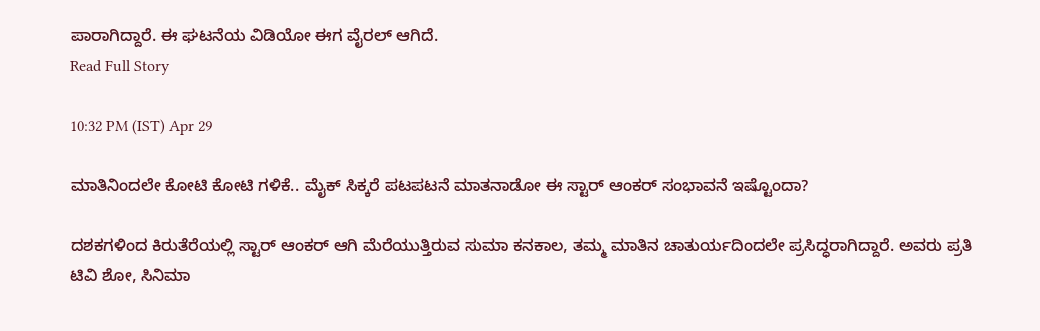ಪಾರಾಗಿದ್ದಾರೆ. ಈ ಘಟನೆಯ ವಿಡಿಯೋ ಈಗ ವೈರಲ್ ಆಗಿದೆ.
Read Full Story

10:32 PM (IST) Apr 29

ಮಾತಿನಿಂದಲೇ ಕೋಟಿ ಕೋಟಿ ಗಳಿಕೆ.. ಮೈಕ್‌ ಸಿಕ್ಕರೆ ಪಟಪಟನೆ ಮಾತನಾಡೋ ಈ ಸ್ಟಾರ್‌ ಆಂಕರ್‌ ಸಂಭಾವನೆ ಇಷ್ಟೊಂದಾ?

ದಶಕಗಳಿಂದ ಕಿರುತೆರೆಯಲ್ಲಿ ಸ್ಟಾರ್ ಆಂಕರ್ ಆಗಿ ಮೆರೆಯುತ್ತಿರುವ ಸುಮಾ ಕನಕಾಲ, ತಮ್ಮ ಮಾತಿನ ಚಾತುರ್ಯದಿಂದಲೇ ಪ್ರಸಿದ್ಧರಾಗಿದ್ದಾರೆ. ಅವರು ಪ್ರತಿ ಟಿವಿ ಶೋ, ಸಿನಿಮಾ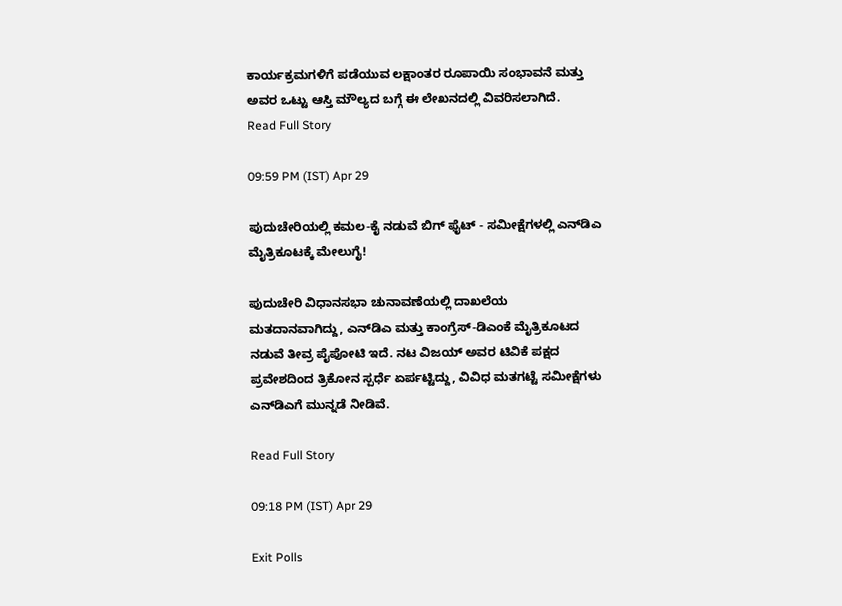ಕಾರ್ಯಕ್ರಮಗಳಿಗೆ ಪಡೆಯುವ ಲಕ್ಷಾಂತರ ರೂಪಾಯಿ ಸಂಭಾವನೆ ಮತ್ತು ಅವರ ಒಟ್ಟು ಆಸ್ತಿ ಮೌಲ್ಯದ ಬಗ್ಗೆ ಈ ಲೇಖನದಲ್ಲಿ ವಿವರಿಸಲಾಗಿದೆ.
Read Full Story

09:59 PM (IST) Apr 29

ಪುದುಚೇರಿಯಲ್ಲಿ ಕಮಲ-ಕೈ ನಡುವೆ ಬಿಗ್ ಫೈಟ್ - ಸಮೀಕ್ಷೆಗಳಲ್ಲಿ ಎನ್‌ಡಿಎ ಮೈತ್ರಿಕೂಟಕ್ಕೆ ಮೇಲುಗೈ!

ಪುದುಚೇರಿ ವಿಧಾನಸಭಾ ಚುನಾವಣೆಯಲ್ಲಿ ದಾಖಲೆಯ ಮತದಾನವಾಗಿದ್ದು, ಎನ್‌ಡಿಎ ಮತ್ತು ಕಾಂಗ್ರೆಸ್-ಡಿಎಂಕೆ ಮೈತ್ರಿಕೂಟದ ನಡುವೆ ತೀವ್ರ ಪೈಪೋಟಿ ಇದೆ. ನಟ ವಿಜಯ್ ಅವರ ಟಿವಿಕೆ ಪಕ್ಷದ ಪ್ರವೇಶದಿಂದ ತ್ರಿಕೋನ ಸ್ಪರ್ಧೆ ಏರ್ಪಟ್ಟಿದ್ದು, ವಿವಿಧ ಮತಗಟ್ಟೆ ಸಮೀಕ್ಷೆಗಳು ಎನ್‌ಡಿಎಗೆ ಮುನ್ನಡೆ ನೀಡಿವೆ.

Read Full Story

09:18 PM (IST) Apr 29

Exit Polls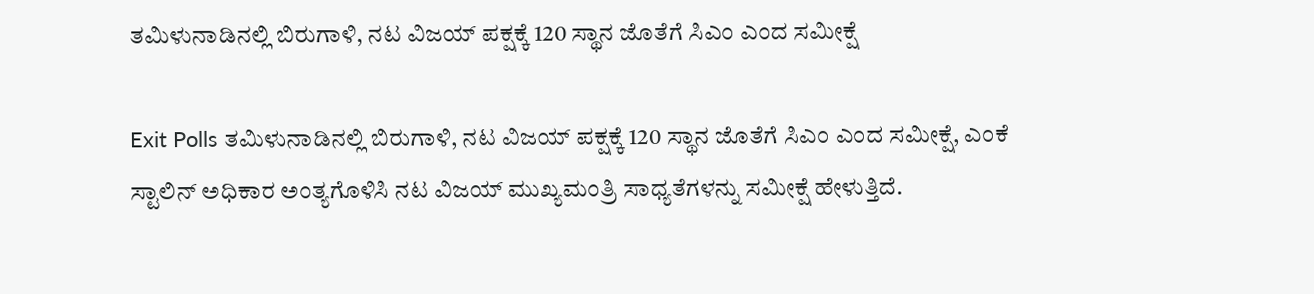ತಮಿಳುನಾಡಿನಲ್ಲಿ ಬಿರುಗಾಳಿ, ನಟ ವಿಜಯ್ ಪಕ್ಷಕ್ಕೆ 120 ಸ್ಥಾನ ಜೊತೆಗೆ ಸಿಎಂ ಎಂದ ಸಮೀಕ್ಷೆ

Exit Polls ತಮಿಳುನಾಡಿನಲ್ಲಿ ಬಿರುಗಾಳಿ, ನಟ ವಿಜಯ್ ಪಕ್ಷಕ್ಕೆ 120 ಸ್ಥಾನ ಜೊತೆಗೆ ಸಿಎಂ ಎಂದ ಸಮೀಕ್ಷೆ, ಎಂಕೆ ಸ್ಟಾಲಿನ್ ಅಧಿಕಾರ ಅಂತ್ಯಗೊಳಿಸಿ ನಟ ವಿಜಯ್ ಮುಖ್ಯಮಂತ್ರಿ ಸಾಧ್ಯತೆಗಳನ್ನು ಸಮೀಕ್ಷೆ ಹೇಳುತ್ತಿದೆ.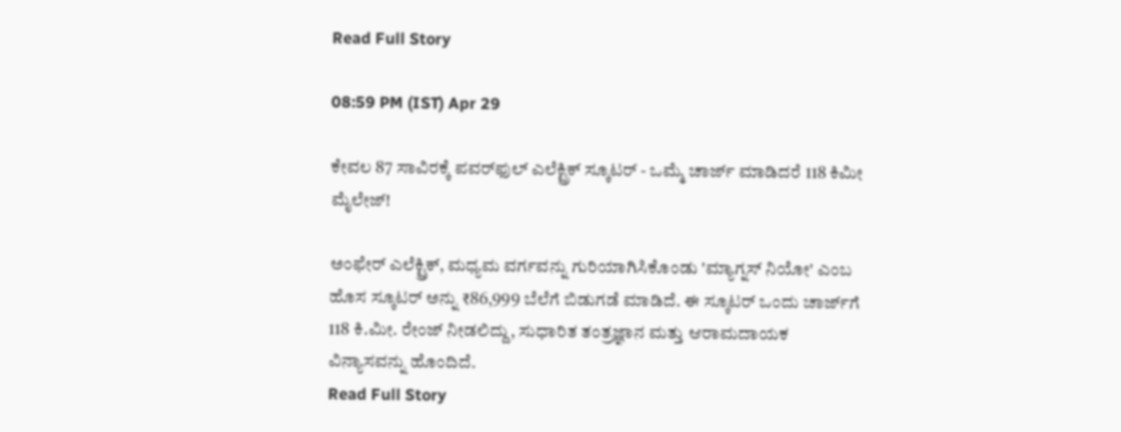Read Full Story

08:59 PM (IST) Apr 29

ಕೇವಲ 87 ಸಾವಿರಕ್ಕೆ ಪವರ್‌ಫುಲ್ ಎಲೆಕ್ಟ್ರಿಕ್ ಸ್ಕೂಟರ್ - ಒಮ್ಮೆ ಚಾರ್ಜ್ ಮಾಡಿದರೆ 118 ಕಿಮೀ ಮೈಲೇಜ್!

ಅಂಫೇರ್ ಎಲೆಕ್ಟ್ರಿಕ್, ಮಧ್ಯಮ ವರ್ಗವನ್ನು ಗುರಿಯಾಗಿಸಿಕೊಂಡು 'ಮ್ಯಾಗ್ನಸ್ ನಿಯೋ' ಎಂಬ ಹೊಸ ಸ್ಕೂಟರ್ ಅನ್ನು ₹86,999 ಬೆಲೆಗೆ ಬಿಡುಗಡೆ ಮಾಡಿದೆ. ಈ ಸ್ಕೂಟರ್ ಒಂದು ಚಾರ್ಜ್‌ಗೆ 118 ಕಿ.ಮೀ. ರೇಂಜ್ ನೀಡಲಿದ್ದು, ಸುಧಾರಿತ ತಂತ್ರಜ್ಞಾನ ಮತ್ತು ಆರಾಮದಾಯಕ ವಿನ್ಯಾಸವನ್ನು ಹೊಂದಿದೆ.
Read Full Story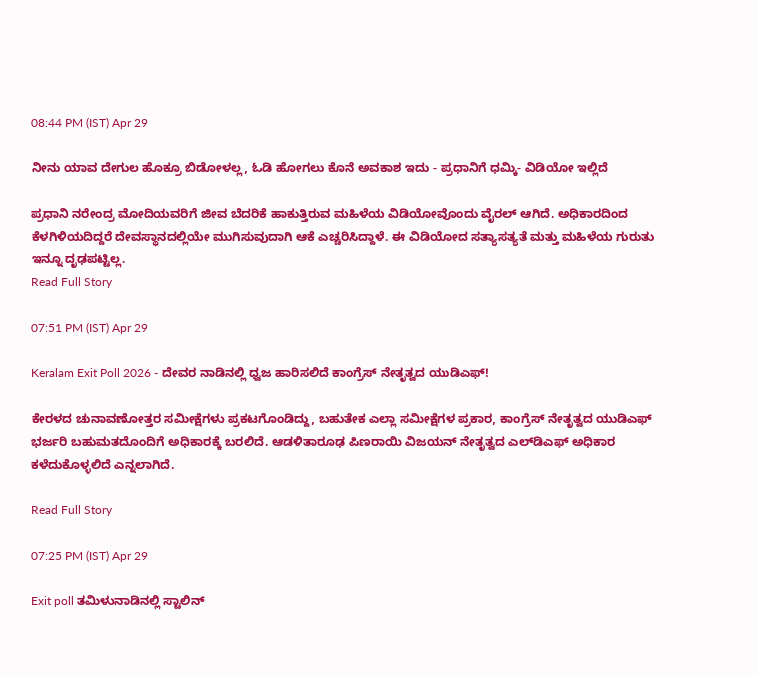08:44 PM (IST) Apr 29

ನೀನು ಯಾವ ದೇಗುಲ ಹೊಕ್ರೂ ಬಿಡೋಳಲ್ಲ, ಓಡಿ ಹೋಗಲು ಕೊನೆ ಅವಕಾಶ ಇದು - ಪ್ರಧಾನಿಗೆ ಧಮ್ಕಿ- ವಿಡಿಯೋ ಇಲ್ಲಿದೆ

ಪ್ರಧಾನಿ ನರೇಂದ್ರ ಮೋದಿಯವರಿಗೆ ಜೀವ ಬೆದರಿಕೆ ಹಾಕುತ್ತಿರುವ ಮಹಿಳೆಯ ವಿಡಿಯೋವೊಂದು ವೈರಲ್ ಆಗಿದೆ. ಅಧಿಕಾರದಿಂದ ಕೆಳಗಿಳಿಯದಿದ್ದರೆ ದೇವಸ್ಥಾನದಲ್ಲಿಯೇ ಮುಗಿಸುವುದಾಗಿ ಆಕೆ ಎಚ್ಚರಿಸಿದ್ದಾಳೆ. ಈ ವಿಡಿಯೋದ ಸತ್ಯಾಸತ್ಯತೆ ಮತ್ತು ಮಹಿಳೆಯ ಗುರುತು ಇನ್ನೂ ದೃಢಪಟ್ಟಿಲ್ಲ.
Read Full Story

07:51 PM (IST) Apr 29

Keralam Exit Poll 2026 - ದೇವರ ನಾಡಿನಲ್ಲಿ ಧ್ವಜ ಹಾರಿಸಲಿದೆ ಕಾಂಗ್ರೆಸ್ ನೇತೃತ್ವದ ಯುಡಿಎಫ್‌!

ಕೇರಳದ ಚುನಾವಣೋತ್ತರ ಸಮೀಕ್ಷೆಗಳು ಪ್ರಕಟಗೊಂಡಿದ್ದು, ಬಹುತೇಕ ಎಲ್ಲಾ ಸಮೀಕ್ಷೆಗಳ ಪ್ರಕಾರ, ಕಾಂಗ್ರೆಸ್ ನೇತೃತ್ವದ ಯುಡಿಎಫ್ ಭರ್ಜರಿ ಬಹುಮತದೊಂದಿಗೆ ಅಧಿಕಾರಕ್ಕೆ ಬರಲಿದೆ. ಆಡಳಿತಾರೂಢ ಪಿಣರಾಯಿ ವಿಜಯನ್‌ ನೇತೃತ್ವದ ಎಲ್‌ಡಿಎಫ್ ಅಧಿಕಾರ ಕಳೆದುಕೊಳ್ಳಲಿದೆ ಎನ್ನಲಾಗಿದೆ.

Read Full Story

07:25 PM (IST) Apr 29

Exit poll ತಮಿಳುನಾಡಿನಲ್ಲಿ ಸ್ಟಾಲಿನ್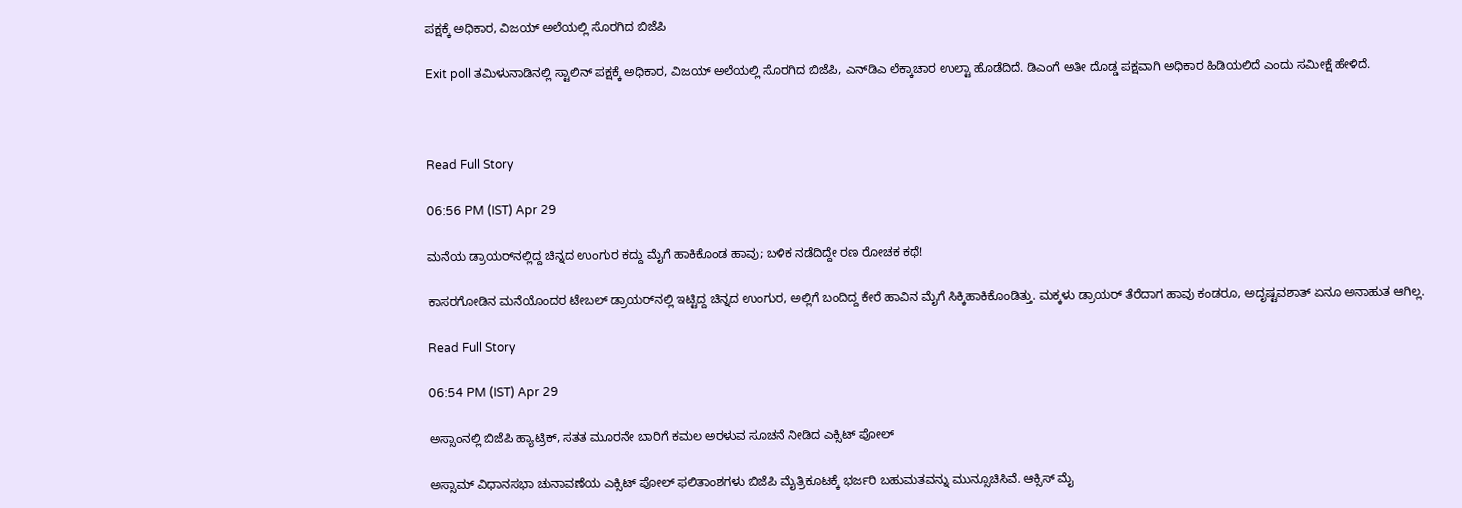ಪಕ್ಷಕ್ಕೆ ಅಧಿಕಾರ, ವಿಜಯ್ ಅಲೆಯಲ್ಲಿ ಸೊರಗಿದ ಬಿಜೆಪಿ

Exit poll ತಮಿಳುನಾಡಿನಲ್ಲಿ ಸ್ಟಾಲಿನ್ ಪಕ್ಷಕ್ಕೆ ಅಧಿಕಾರ, ವಿಜಯ್ ಅಲೆಯಲ್ಲಿ ಸೊರಗಿದ ಬಿಜೆಪಿ, ಎನ್‌ಡಿಎ ಲೆಕ್ಕಾಚಾರ ಉಲ್ಟಾ ಹೊಡೆದಿದೆ. ಡಿಎಂಗೆ ಅತೀ ದೊಡ್ಡ ಪಕ್ಷವಾಗಿ ಅಧಿಕಾರ ಹಿಡಿಯಲಿದೆ ಎಂದು ಸಮೀಕ್ಷೆ ಹೇಳಿದೆ.



Read Full Story

06:56 PM (IST) Apr 29

ಮನೆಯ ಡ್ರಾಯರ್‌ನಲ್ಲಿದ್ದ ಚಿನ್ನದ ಉಂಗುರ ಕದ್ದು ಮೈಗೆ ಹಾಕಿಕೊಂಡ ಹಾವು; ಬಳಿಕ ನಡೆದಿದ್ದೇ ರಣ ರೋಚಕ ಕಥೆ!

ಕಾಸರಗೋಡಿನ ಮನೆಯೊಂದರ ಟೇಬಲ್ ಡ್ರಾಯರ್‌ನಲ್ಲಿ ಇಟ್ಟಿದ್ದ ಚಿನ್ನದ ಉಂಗುರ, ಅಲ್ಲಿಗೆ ಬಂದಿದ್ದ ಕೇರೆ ಹಾವಿನ ಮೈಗೆ ಸಿಕ್ಕಿಹಾಕಿಕೊಂಡಿತ್ತು. ಮಕ್ಕಳು ಡ್ರಾಯರ್ ತೆರೆದಾಗ ಹಾವು ಕಂಡರೂ, ಅದೃಷ್ಟವಶಾತ್ ಏನೂ ಅನಾಹುತ ಆಗಿಲ್ಲ.

Read Full Story

06:54 PM (IST) Apr 29

ಅಸ್ಸಾಂನಲ್ಲಿ ಬಿಜೆಪಿ ಹ್ಯಾಟ್ರಿಕ್‌, ಸತತ ಮೂರನೇ ಬಾರಿಗೆ ಕಮಲ ಅರಳುವ ಸೂಚನೆ ನೀಡಿದ ಎಕ್ಸಿಟ್‌ ಪೋಲ್‌

ಅಸ್ಸಾಮ್ ವಿಧಾನಸಭಾ ಚುನಾವಣೆಯ ಎಕ್ಸಿಟ್ ಪೋಲ್ ಫಲಿತಾಂಶಗಳು ಬಿಜೆಪಿ ಮೈತ್ರಿಕೂಟಕ್ಕೆ ಭರ್ಜರಿ ಬಹುಮತವನ್ನು ಮುನ್ಸೂಚಿಸಿವೆ. ಆಕ್ಸಿಸ್ ಮೈ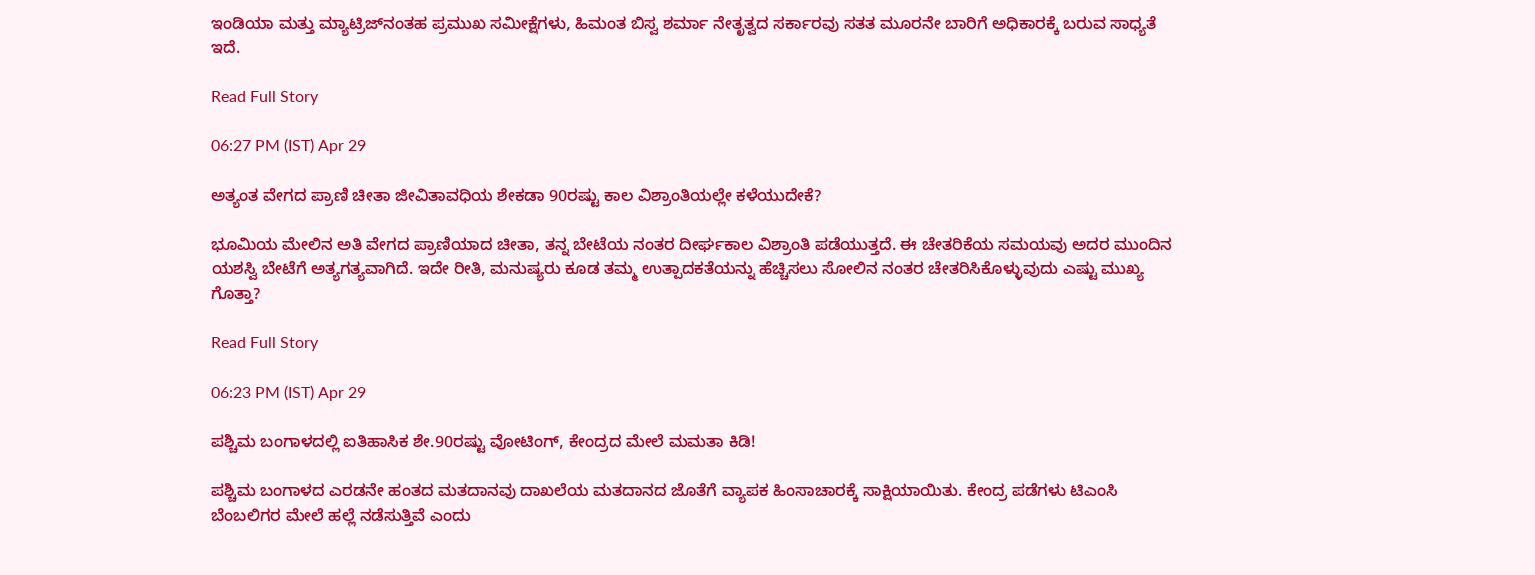ಇಂಡಿಯಾ ಮತ್ತು ಮ್ಯಾಟ್ರಿಜ್‌ನಂತಹ ಪ್ರಮುಖ ಸಮೀಕ್ಷೆಗಳು, ಹಿಮಂತ ಬಿಸ್ವ ಶರ್ಮಾ ನೇತೃತ್ವದ ಸರ್ಕಾರವು ಸತತ ಮೂರನೇ ಬಾರಿಗೆ ಅಧಿಕಾರಕ್ಕೆ ಬರುವ ಸಾಧ್ಯತೆ ಇದೆ.

Read Full Story

06:27 PM (IST) Apr 29

ಅತ್ಯಂತ ವೇಗದ ಪ್ರಾಣಿ ಚೀತಾ ಜೀವಿತಾವಧಿಯ ಶೇಕಡಾ 90ರಷ್ಟು ಕಾಲ ವಿಶ್ರಾಂತಿಯಲ್ಲೇ ಕಳೆಯುದೇಕೆ?

ಭೂಮಿಯ ಮೇಲಿನ ಅತಿ ವೇಗದ ಪ್ರಾಣಿಯಾದ ಚೀತಾ, ತನ್ನ ಬೇಟೆಯ ನಂತರ ದೀರ್ಘಕಾಲ ವಿಶ್ರಾಂತಿ ಪಡೆಯುತ್ತದೆ. ಈ ಚೇತರಿಕೆಯ ಸಮಯವು ಅದರ ಮುಂದಿನ ಯಶಸ್ವಿ ಬೇಟೆಗೆ ಅತ್ಯಗತ್ಯವಾಗಿದೆ. ಇದೇ ರೀತಿ, ಮನುಷ್ಯರು ಕೂಡ ತಮ್ಮ ಉತ್ಪಾದಕತೆಯನ್ನು ಹೆಚ್ಚಿಸಲು ಸೋಲಿನ ನಂತರ ಚೇತರಿಸಿಕೊಳ್ಳುವುದು ಎಷ್ಟು ಮುಖ್ಯ ಗೊತ್ತಾ?

Read Full Story

06:23 PM (IST) Apr 29

ಪಶ್ಚಿಮ ಬಂಗಾಳದಲ್ಲಿ ಐತಿಹಾಸಿಕ ಶೇ.90ರಷ್ಟು ವೋಟಿಂಗ್‌, ಕೇಂದ್ರದ ಮೇಲೆ ಮಮತಾ ಕಿಡಿ!

ಪಶ್ಚಿಮ ಬಂಗಾಳದ ಎರಡನೇ ಹಂತದ ಮತದಾನವು ದಾಖಲೆಯ ಮತದಾನದ ಜೊತೆಗೆ ವ್ಯಾಪಕ ಹಿಂಸಾಚಾರಕ್ಕೆ ಸಾಕ್ಷಿಯಾಯಿತು. ಕೇಂದ್ರ ಪಡೆಗಳು ಟಿಎಂಸಿ ಬೆಂಬಲಿಗರ ಮೇಲೆ ಹಲ್ಲೆ ನಡೆಸುತ್ತಿವೆ ಎಂದು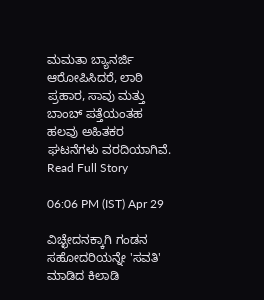ಮಮತಾ ಬ್ಯಾನರ್ಜಿ ಆರೋಪಿಸಿದರೆ, ಲಾಠಿ ಪ್ರಹಾರ, ಸಾವು ಮತ್ತು ಬಾಂಬ್ ಪತ್ತೆಯಂತಹ ಹಲವು ಅಹಿತಕರ ಘಟನೆಗಳು ವರದಿಯಾಗಿವೆ.
Read Full Story

06:06 PM (IST) Apr 29

ವಿಚ್ಛೇದನಕ್ಕಾಗಿ ಗಂಡನ ಸಹೋದರಿಯನ್ನೇ 'ಸವತಿ' ಮಾಡಿದ ಕಿಲಾಡಿ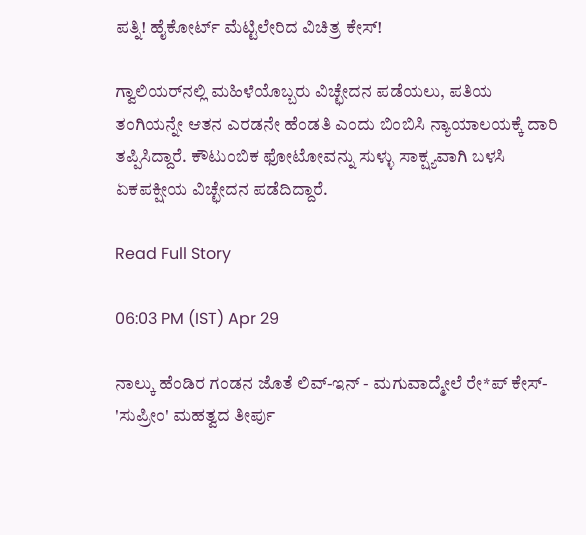ಪತ್ನಿ! ಹೈಕೋರ್ಟ್ ಮೆಟ್ಟಿಲೇರಿದ ವಿಚಿತ್ರ ಕೇಸ್!

ಗ್ವಾಲಿಯರ್‌ನಲ್ಲಿ ಮಹಿಳೆಯೊಬ್ಬರು ವಿಚ್ಛೇದನ ಪಡೆಯಲು, ಪತಿಯ ತಂಗಿಯನ್ನೇ ಆತನ ಎರಡನೇ ಹೆಂಡತಿ ಎಂದು ಬಿಂಬಿಸಿ ನ್ಯಾಯಾಲಯಕ್ಕೆ ದಾರಿ ತಪ್ಪಿಸಿದ್ದಾರೆ. ಕೌಟುಂಬಿಕ ಫೋಟೋವನ್ನು ಸುಳ್ಳು ಸಾಕ್ಷ್ಯವಾಗಿ ಬಳಸಿ ಏಕಪಕ್ಷೀಯ ವಿಚ್ಛೇದನ ಪಡೆದಿದ್ದಾರೆ.

Read Full Story

06:03 PM (IST) Apr 29

ನಾಲ್ಕು ಹೆಂಡಿರ ಗಂಡನ ಜೊತೆ ಲಿವ್-ಇನ್ - ಮಗುವಾದ್ಮೇಲೆ ರೇ*ಪ್ ಕೇಸ್- 'ಸುಪ್ರೀಂ' ಮಹತ್ವದ ತೀರ್ಪು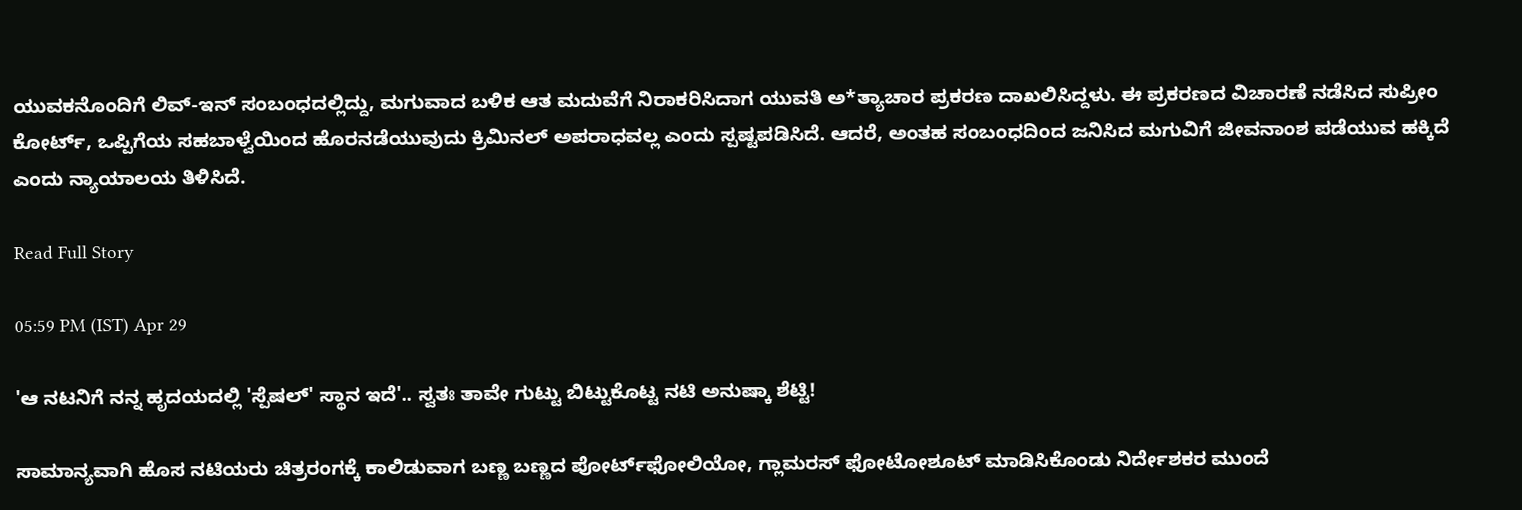ಯುವಕನೊಂದಿಗೆ ಲಿವ್-ಇನ್ ಸಂಬಂಧದಲ್ಲಿದ್ದು, ಮಗುವಾದ ಬಳಿಕ ಆತ ಮದುವೆಗೆ ನಿರಾಕರಿಸಿದಾಗ ಯುವತಿ ಅ*ತ್ಯಾಚಾರ ಪ್ರಕರಣ ದಾಖಲಿಸಿದ್ದಳು. ಈ ಪ್ರಕರಣದ ವಿಚಾರಣೆ ನಡೆಸಿದ ಸುಪ್ರೀಂ ಕೋರ್ಟ್, ಒಪ್ಪಿಗೆಯ ಸಹಬಾಳ್ವೆಯಿಂದ ಹೊರನಡೆಯುವುದು ಕ್ರಿಮಿನಲ್ ಅಪರಾಧವಲ್ಲ ಎಂದು ಸ್ಪಷ್ಟಪಡಿಸಿದೆ. ಆದರೆ, ಅಂತಹ ಸಂಬಂಧದಿಂದ ಜನಿಸಿದ ಮಗುವಿಗೆ ಜೀವನಾಂಶ ಪಡೆಯುವ ಹಕ್ಕಿದೆ ಎಂದು ನ್ಯಾಯಾಲಯ ತಿಳಿಸಿದೆ.

Read Full Story

05:59 PM (IST) Apr 29

'ಆ ನಟನಿಗೆ ನನ್ನ ಹೃದಯದಲ್ಲಿ 'ಸ್ಪೆಷಲ್' ಸ್ಥಾನ ಇದೆ'.. ಸ್ವತಃ ತಾವೇ ಗುಟ್ಟು ಬಿಟ್ಟುಕೊಟ್ಟ ನಟಿ ಅನುಷ್ಕಾ ಶೆಟ್ಟಿ!

ಸಾಮಾನ್ಯವಾಗಿ ಹೊಸ ನಟಿಯರು ಚಿತ್ರರಂಗಕ್ಕೆ ಕಾಲಿಡುವಾಗ ಬಣ್ಣ ಬಣ್ಣದ ಪೋರ್ಟ್‌ಫೋಲಿಯೋ, ಗ್ಲಾಮರಸ್ ಫೋಟೋಶೂಟ್ ಮಾಡಿಸಿಕೊಂಡು ನಿರ್ದೇಶಕರ ಮುಂದೆ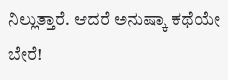ನಿಲ್ಲುತ್ತಾರೆ. ಆದರೆ ಅನುಷ್ಕಾ ಕಥೆಯೇ ಬೇರೆ!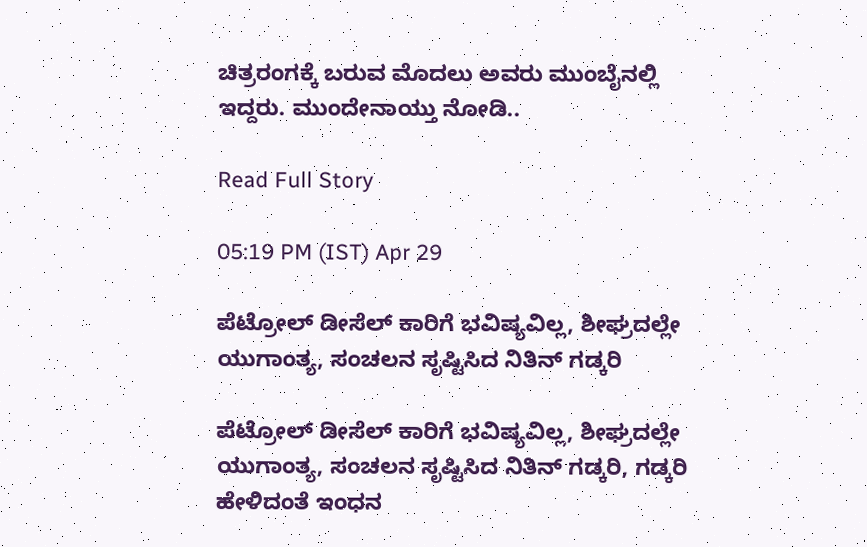ಚಿತ್ರರಂಗಕ್ಕೆ ಬರುವ ಮೊದಲು ಅವರು ಮುಂಬೈನಲ್ಲಿ ಇದ್ದರು. ಮುಂದೇನಾಯ್ತು ನೋಡಿ..

Read Full Story

05:19 PM (IST) Apr 29

ಪೆಟ್ರೋಲ್ ಡೀಸೆಲ್ ಕಾರಿಗೆ ಭವಿಷ್ಯವಿಲ್ಲ, ಶೀಘ್ರದಲ್ಲೇ ಯುಗಾಂತ್ಯ, ಸಂಚಲನ ಸೃಷ್ಟಿಸಿದ ನಿತಿನ್ ಗಡ್ಕರಿ

ಪೆಟ್ರೋಲ್ ಡೀಸೆಲ್ ಕಾರಿಗೆ ಭವಿಷ್ಯವಿಲ್ಲ, ಶೀಘ್ರದಲ್ಲೇ ಯುಗಾಂತ್ಯ, ಸಂಚಲನ ಸೃಷ್ಟಿಸಿದ ನಿತಿನ್ ಗಡ್ಕರಿ, ಗಡ್ಕರಿ ಹೇಳಿದಂತೆ ಇಂಧನ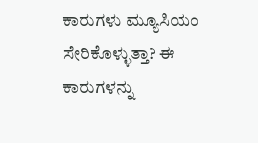ಕಾರುಗಳು ಮ್ಯೂಸಿಯಂ ಸೇರಿಕೊಳ್ಳುತ್ತಾ? ಈ ಕಾರುಗಳನ್ನು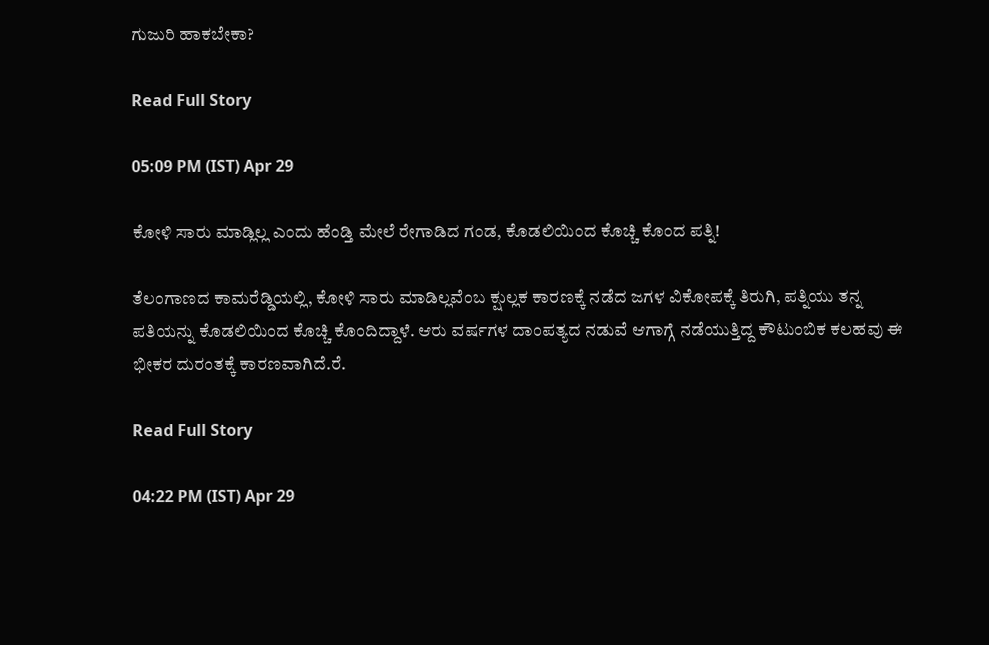ಗುಜುರಿ ಹಾಕಬೇಕಾ?

Read Full Story

05:09 PM (IST) Apr 29

ಕೋಳಿ ಸಾರು ಮಾಡ್ಲಿಲ್ಲ ಎಂದು ಹೆಂಡ್ತಿ ಮೇಲೆ ರೇಗಾಡಿದ ಗಂಡ, ಕೊಡಲಿಯಿಂದ ಕೊಚ್ಚಿ ಕೊಂದ ಪತ್ನಿ!

ತೆಲಂಗಾಣದ ಕಾಮರೆಡ್ಡಿಯಲ್ಲಿ, ಕೋಳಿ ಸಾರು ಮಾಡಿಲ್ಲವೆಂಬ ಕ್ಷುಲ್ಲಕ ಕಾರಣಕ್ಕೆ ನಡೆದ ಜಗಳ ವಿಕೋಪಕ್ಕೆ ತಿರುಗಿ, ಪತ್ನಿಯು ತನ್ನ ಪತಿಯನ್ನು ಕೊಡಲಿಯಿಂದ ಕೊಚ್ಚಿ ಕೊಂದಿದ್ದಾಳೆ. ಆರು ವರ್ಷಗಳ ದಾಂಪತ್ಯದ ನಡುವೆ ಆಗಾಗ್ಗೆ ನಡೆಯುತ್ತಿದ್ದ ಕೌಟುಂಬಿಕ ಕಲಹವು ಈ ಭೀಕರ ದುರಂತಕ್ಕೆ ಕಾರಣವಾಗಿದೆ.ರೆ.

Read Full Story

04:22 PM (IST) Apr 29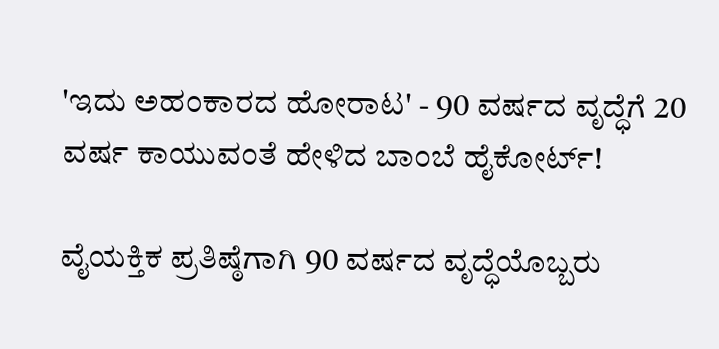'ಇದು ಅಹಂಕಾರದ ಹೋರಾಟ' - 90 ವರ್ಷದ ವೃದ್ಧೆಗೆ 20 ವರ್ಷ ಕಾಯುವಂತೆ ಹೇಳಿದ ಬಾಂಬೆ ಹೈಕೋರ್ಟ್!

ವೈಯಕ್ತಿಕ ಪ್ರತಿಷ್ಠೆಗಾಗಿ 90 ವರ್ಷದ ವೃದ್ಧೆಯೊಬ್ಬರು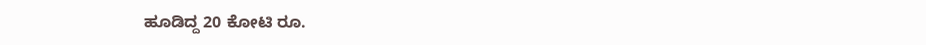ಹೂಡಿದ್ದ 20 ಕೋಟಿ ರೂ.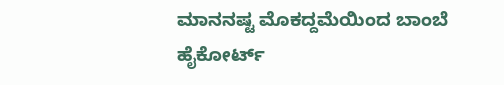ಮಾನನಷ್ಟ ಮೊಕದ್ದಮೆಯಿಂದ ಬಾಂಬೆ ಹೈಕೋರ್ಟ್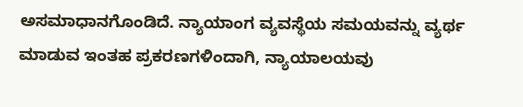ಅಸಮಾಧಾನಗೊಂಡಿದೆ. ನ್ಯಾಯಾಂಗ ವ್ಯವಸ್ಥೆಯ ಸಮಯವನ್ನು ವ್ಯರ್ಥ ಮಾಡುವ ಇಂತಹ ಪ್ರಕರಣಗಳಿಂದಾಗಿ, ನ್ಯಾಯಾಲಯವು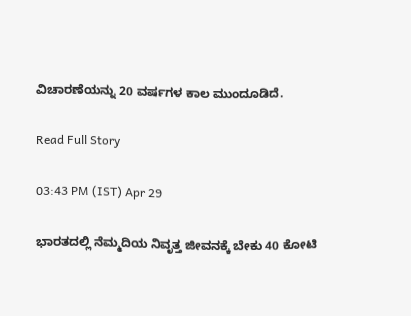ವಿಚಾರಣೆಯನ್ನು 20 ವರ್ಷಗಳ ಕಾಲ ಮುಂದೂಡಿದೆ.

Read Full Story

03:43 PM (IST) Apr 29

ಭಾರತದಲ್ಲಿ ನೆಮ್ಮದಿಯ ನಿವೃತ್ತ ಜೀವನಕ್ಕೆ ಬೇಕು 40 ಕೋಟಿ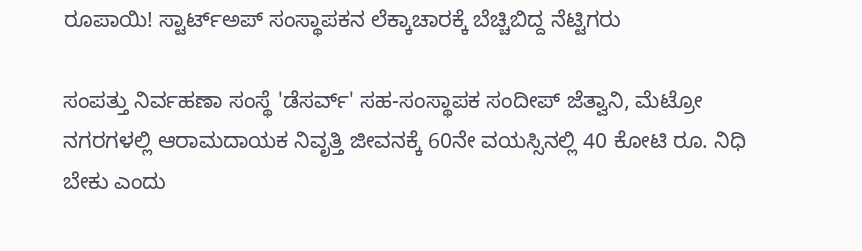ರೂಪಾಯಿ! ಸ್ಟಾರ್ಟ್ಅಪ್ ಸಂಸ್ಥಾಪಕನ ಲೆಕ್ಕಾಚಾರಕ್ಕೆ ಬೆಚ್ಚಿಬಿದ್ದ ನೆಟ್ಟಿಗರು

ಸಂಪತ್ತು ನಿರ್ವಹಣಾ ಸಂಸ್ಥೆ 'ಡೆಸರ್ವ್' ಸಹ-ಸಂಸ್ಥಾಪಕ ಸಂದೀಪ್ ಜೆತ್ವಾನಿ, ಮೆಟ್ರೋ ನಗರಗಳಲ್ಲಿ ಆರಾಮದಾಯಕ ನಿವೃತ್ತಿ ಜೀವನಕ್ಕೆ 60ನೇ ವಯಸ್ಸಿನಲ್ಲಿ 40 ಕೋಟಿ ರೂ. ನಿಧಿ ಬೇಕು ಎಂದು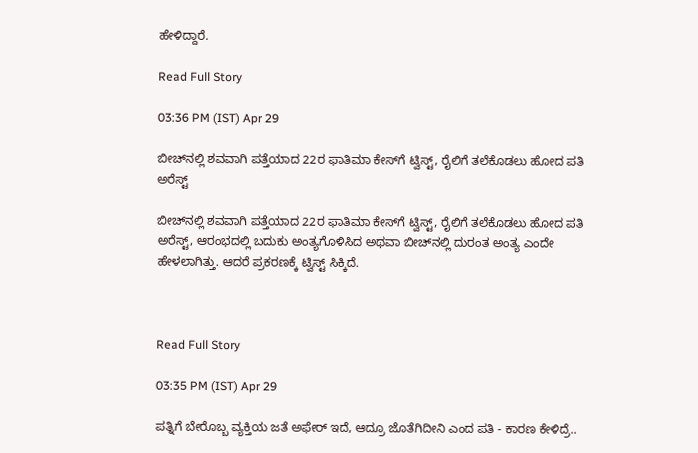ಹೇಳಿದ್ದಾರೆ.

Read Full Story

03:36 PM (IST) Apr 29

ಬೀಚ್‌ನಲ್ಲಿ ಶವವಾಗಿ ಪತ್ತೆಯಾದ 22ರ ಫಾತಿಮಾ ಕೇಸ್‌ಗೆ ಟ್ವಿಸ್ಟ್, ರೈಲಿಗೆ ತಲೆಕೊಡಲು ಹೋದ ಪತಿ ಅರೆಸ್ಟ್

ಬೀಚ್‌ನಲ್ಲಿ ಶವವಾಗಿ ಪತ್ತೆಯಾದ 22ರ ಫಾತಿಮಾ ಕೇಸ್‌ಗೆ ಟ್ವಿಸ್ಟ್, ರೈಲಿಗೆ ತಲೆಕೊಡಲು ಹೋದ ಪತಿ ಅರೆಸ್ಟ್, ಆರಂಭದಲ್ಲಿ ಬದುಕು ಅಂತ್ಯಗೊಳಿಸಿದ ಅಥವಾ ಬೀಚ್‌ನಲ್ಲಿ ದುರಂತ ಅಂತ್ಯ ಎಂದೇ ಹೇಳಲಾಗಿತ್ತು. ಆದರೆ ಪ್ರಕರಣಕ್ಕೆ ಟ್ವಿಸ್ಟ್ ಸಿಕ್ಕಿದೆ.



Read Full Story

03:35 PM (IST) Apr 29

ಪತ್ನಿಗೆ ಬೇರೊಬ್ಬ ವ್ಯಕ್ತಿಯ ಜತೆ ಅಫೇರ್‌ ಇದೆ, ಆದ್ರೂ ಜೊತೆಗಿದೀನಿ ಎಂದ ಪತಿ - ಕಾರಣ ಕೇಳಿದ್ರೆ..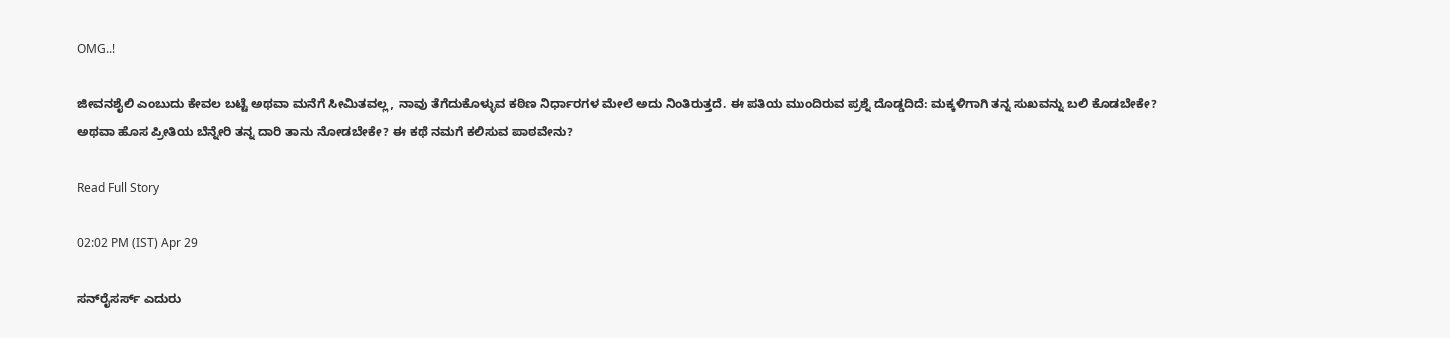OMG..!

ಜೀವನಶೈಲಿ ಎಂಬುದು ಕೇವಲ ಬಟ್ಟೆ ಅಥವಾ ಮನೆಗೆ ಸೀಮಿತವಲ್ಲ, ನಾವು ತೆಗೆದುಕೊಳ್ಳುವ ಕಠಿಣ ನಿರ್ಧಾರಗಳ ಮೇಲೆ ಅದು ನಿಂತಿರುತ್ತದೆ. ಈ ಪತಿಯ ಮುಂದಿರುವ ಪ್ರಶ್ನೆ ದೊಡ್ಡದಿದೆ: ಮಕ್ಕಳಿಗಾಗಿ ತನ್ನ ಸುಖವನ್ನು ಬಲಿ ಕೊಡಬೇಕೇ? ಅಥವಾ ಹೊಸ ಪ್ರೀತಿಯ ಬೆನ್ನೇರಿ ತನ್ನ ದಾರಿ ತಾನು ನೋಡಬೇಕೇ? ಈ ಕಥೆ ನಮಗೆ ಕಲಿಸುವ ಪಾಠವೇನು?

Read Full Story

02:02 PM (IST) Apr 29

ಸನ್‌ರೈಸರ್ಸ್ ಎದುರು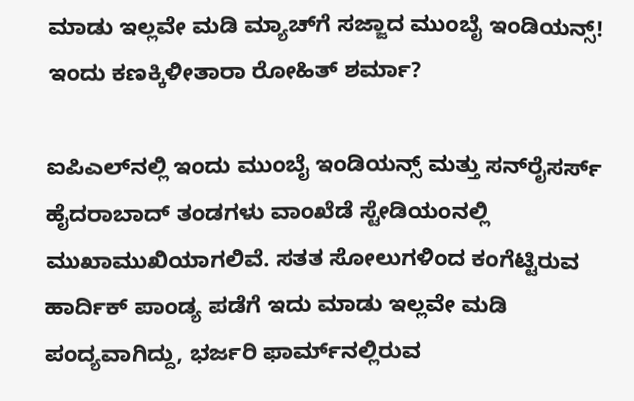ಮಾಡು ಇಲ್ಲವೇ ಮಡಿ ಮ್ಯಾಚ್‌ಗೆ ಸಜ್ಜಾದ ಮುಂಬೈ ಇಂಡಿಯನ್ಸ್! ಇಂದು ಕಣಕ್ಕಿಳೀತಾರಾ ರೋಹಿತ್ ಶರ್ಮಾ?

ಐಪಿಎಲ್‌ನಲ್ಲಿ ಇಂದು ಮುಂಬೈ ಇಂಡಿಯನ್ಸ್ ಮತ್ತು ಸನ್‌ರೈಸರ್ಸ್ ಹೈದರಾಬಾದ್ ತಂಡಗಳು ವಾಂಖೆಡೆ ಸ್ಟೇಡಿಯಂನಲ್ಲಿ ಮುಖಾಮುಖಿಯಾಗಲಿವೆ. ಸತತ ಸೋಲುಗಳಿಂದ ಕಂಗೆಟ್ಟಿರುವ ಹಾರ್ದಿಕ್ ಪಾಂಡ್ಯ ಪಡೆಗೆ ಇದು ಮಾಡು ಇಲ್ಲವೇ ಮಡಿ ಪಂದ್ಯವಾಗಿದ್ದು, ಭರ್ಜರಿ ಫಾರ್ಮ್‌ನಲ್ಲಿರುವ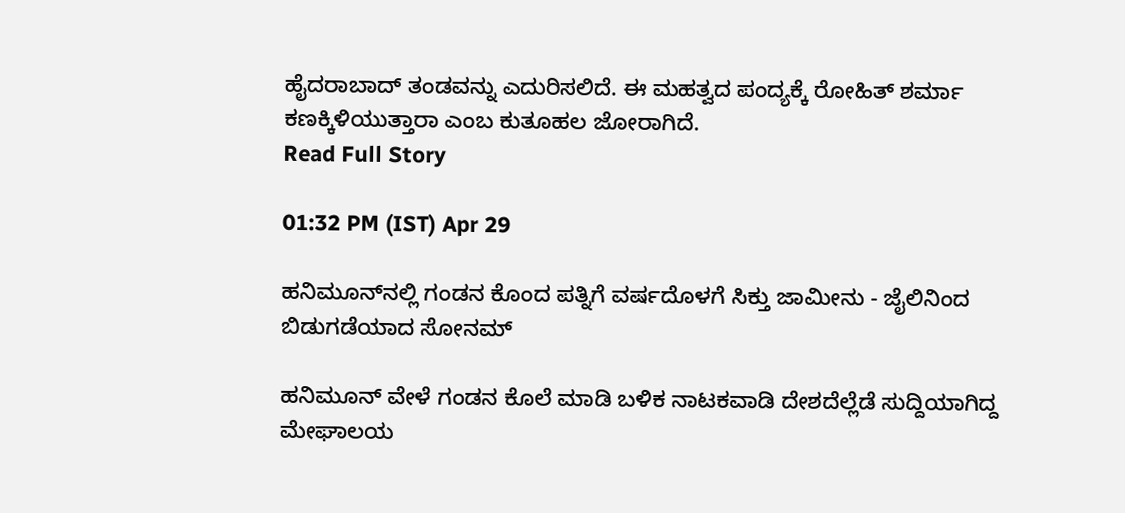ಹೈದರಾಬಾದ್ ತಂಡವನ್ನು ಎದುರಿಸಲಿದೆ. ಈ ಮಹತ್ವದ ಪಂದ್ಯಕ್ಕೆ ರೋಹಿತ್ ಶರ್ಮಾ ಕಣಕ್ಕಿಳಿಯುತ್ತಾರಾ ಎಂಬ ಕುತೂಹಲ ಜೋರಾಗಿದೆ.
Read Full Story

01:32 PM (IST) Apr 29

ಹನಿಮೂನ್‌ನಲ್ಲಿ ಗಂಡನ ಕೊಂದ ಪತ್ನಿಗೆ ವರ್ಷದೊಳಗೆ ಸಿಕ್ತು ಜಾಮೀನು - ಜೈಲಿನಿಂದ ಬಿಡುಗಡೆಯಾದ ಸೋನಮ್

ಹನಿಮೂನ್‌ ವೇಳೆ ಗಂಡನ ಕೊಲೆ ಮಾಡಿ ಬಳಿಕ ನಾಟಕವಾಡಿ ದೇಶದೆಲ್ಲೆಡೆ ಸುದ್ದಿಯಾಗಿದ್ದ ಮೇಘಾಲಯ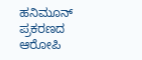ಹನಿಮೂನ್ ಪ್ರಕರಣದ ಆರೋಪಿ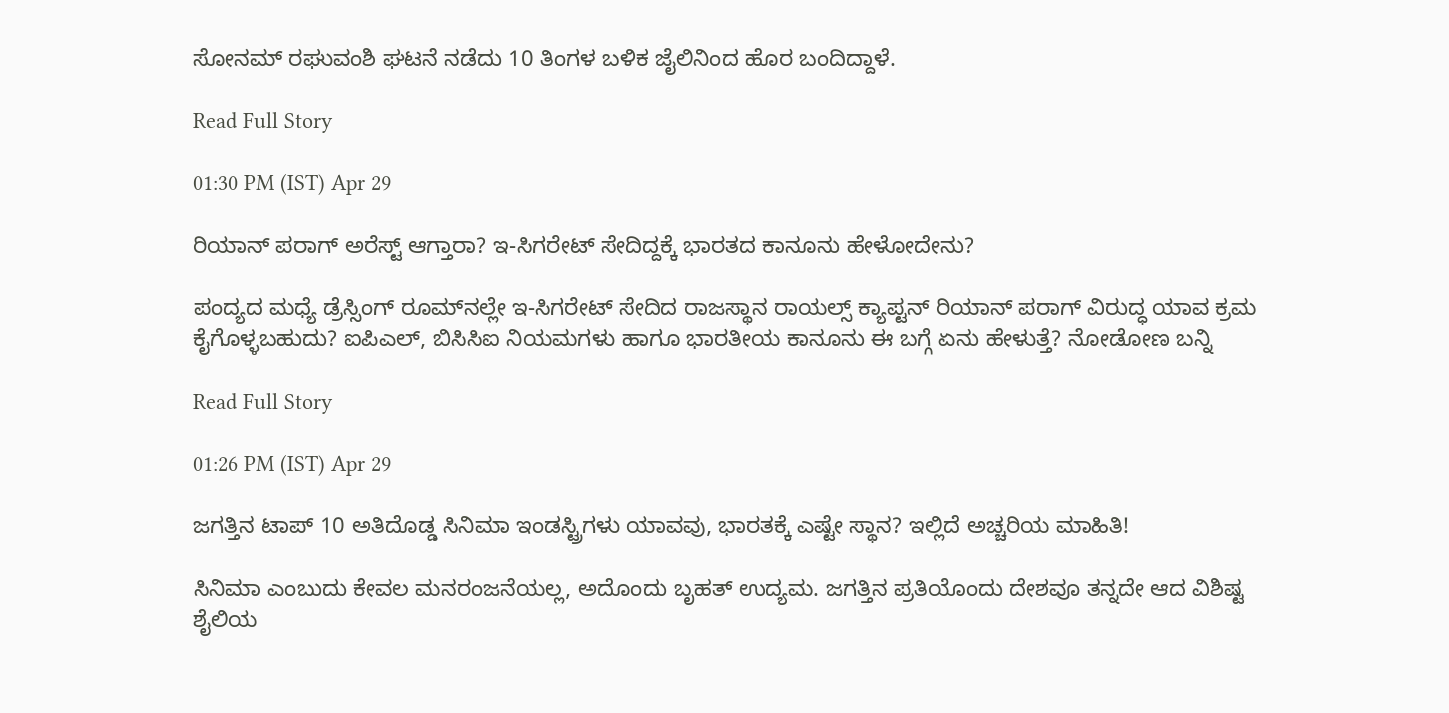ಸೋನಮ್ ರಘುವಂಶಿ ಘಟನೆ ನಡೆದು 10 ತಿಂಗಳ ಬಳಿಕ ಜೈಲಿನಿಂದ ಹೊರ ಬಂದಿದ್ದಾಳೆ.

Read Full Story

01:30 PM (IST) Apr 29

ರಿಯಾನ್ ಪರಾಗ್ ಅರೆಸ್ಟ್ ಆಗ್ತಾರಾ? ಇ-ಸಿಗರೇಟ್ ಸೇದಿದ್ದಕ್ಕೆ ಭಾರತದ ಕಾನೂನು ಹೇಳೋದೇನು?

ಪಂದ್ಯದ ಮಧ್ಯೆ ಡ್ರೆಸ್ಸಿಂಗ್ ರೂಮ್‌ನಲ್ಲೇ ಇ-ಸಿಗರೇಟ್ ಸೇದಿದ ರಾಜಸ್ಥಾನ ರಾಯಲ್ಸ್ ಕ್ಯಾಪ್ಟನ್ ರಿಯಾನ್ ಪರಾಗ್ ವಿರುದ್ಧ ಯಾವ ಕ್ರಮ ಕೈಗೊಳ್ಳಬಹುದು? ಐಪಿಎಲ್, ಬಿಸಿಸಿಐ ನಿಯಮಗಳು ಹಾಗೂ ಭಾರತೀಯ ಕಾನೂನು ಈ ಬಗ್ಗೆ ಏನು ಹೇಳುತ್ತೆ? ನೋಡೋಣ ಬನ್ನಿ

Read Full Story

01:26 PM (IST) Apr 29

ಜಗತ್ತಿನ ಟಾಪ್ 10 ಅತಿದೊಡ್ಡ ಸಿನಿಮಾ ಇಂಡಸ್ಟ್ರಿಗಳು ಯಾವವು, ಭಾರತಕ್ಕೆ ಎಷ್ಟೇ ಸ್ಥಾನ? ಇಲ್ಲಿದೆ ಅಚ್ಚರಿಯ ಮಾಹಿತಿ!

ಸಿನಿಮಾ ಎಂಬುದು ಕೇವಲ ಮನರಂಜನೆಯಲ್ಲ, ಅದೊಂದು ಬೃಹತ್ ಉದ್ಯಮ. ಜಗತ್ತಿನ ಪ್ರತಿಯೊಂದು ದೇಶವೂ ತನ್ನದೇ ಆದ ವಿಶಿಷ್ಟ ಶೈಲಿಯ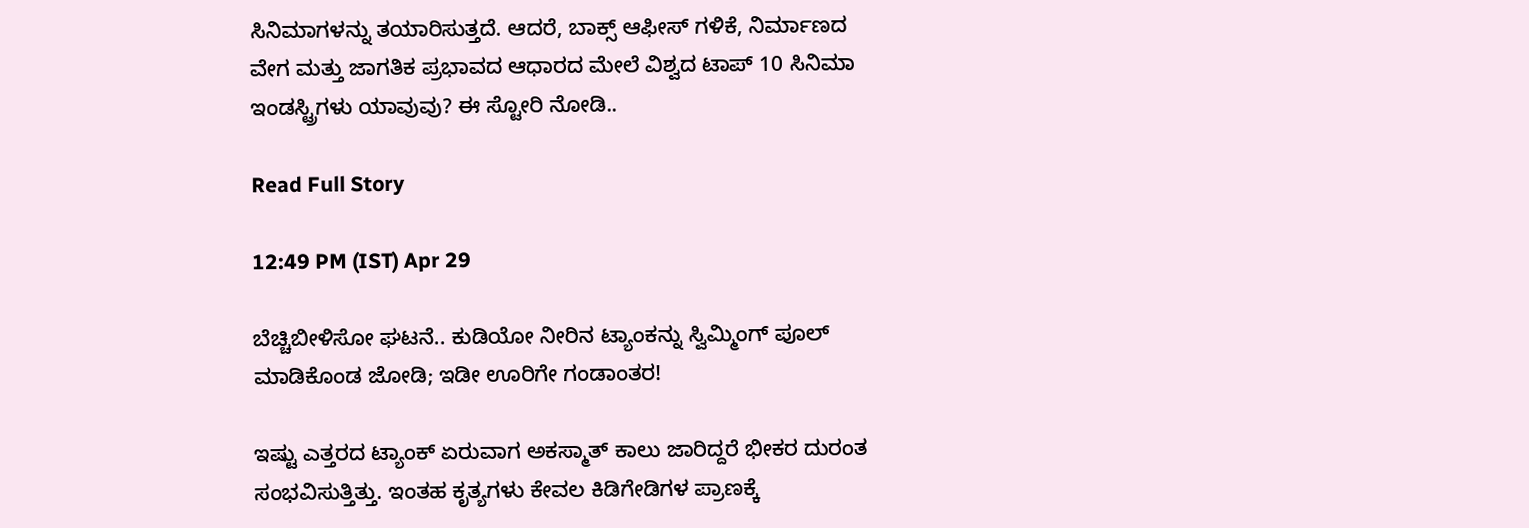ಸಿನಿಮಾಗಳನ್ನು ತಯಾರಿಸುತ್ತದೆ. ಆದರೆ, ಬಾಕ್ಸ್ ಆಫೀಸ್ ಗಳಿಕೆ, ನಿರ್ಮಾಣದ ವೇಗ ಮತ್ತು ಜಾಗತಿಕ ಪ್ರಭಾವದ ಆಧಾರದ ಮೇಲೆ ವಿಶ್ವದ ಟಾಪ್ 10 ಸಿನಿಮಾ ಇಂಡಸ್ಟ್ರಿಗಳು ಯಾವುವು? ಈ ಸ್ಟೋರಿ ನೋಡಿ..

Read Full Story

12:49 PM (IST) Apr 29

ಬೆಚ್ಚಿಬೀಳಿಸೋ ಘಟನೆ.. ಕುಡಿಯೋ ನೀರಿನ ಟ್ಯಾಂಕನ್ನು ಸ್ವಿಮ್ಮಿಂಗ್ ಪೂಲ್ ಮಾಡಿಕೊಂಡ ಜೋಡಿ; ಇಡೀ ಊರಿಗೇ ಗಂಡಾಂತರ!

ಇಷ್ಟು ಎತ್ತರದ ಟ್ಯಾಂಕ್ ಏರುವಾಗ ಅಕಸ್ಮಾತ್ ಕಾಲು ಜಾರಿದ್ದರೆ ಭೀಕರ ದುರಂತ ಸಂಭವಿಸುತ್ತಿತ್ತು. ಇಂತಹ ಕೃತ್ಯಗಳು ಕೇವಲ ಕಿಡಿಗೇಡಿಗಳ ಪ್ರಾಣಕ್ಕೆ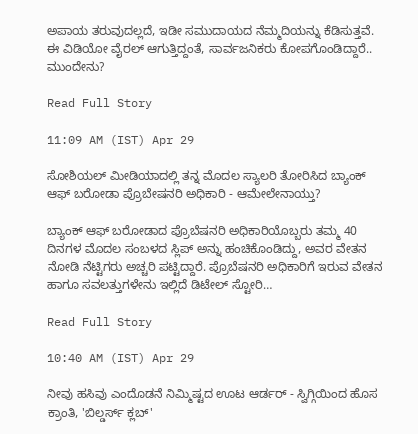ಅಪಾಯ ತರುವುದಲ್ಲದೆ, ಇಡೀ ಸಮುದಾಯದ ನೆಮ್ಮದಿಯನ್ನು ಕೆಡಿಸುತ್ತವೆ. ಈ ವಿಡಿಯೋ ವೈರಲ್ ಆಗುತ್ತಿದ್ದಂತೆ, ಸಾರ್ವಜನಿಕರು ಕೋಪಗೊಂಡಿದ್ದಾರೆ.. ಮುಂದೇನು?

Read Full Story

11:09 AM (IST) Apr 29

ಸೋಶಿಯಲ್ ಮೀಡಿಯಾದಲ್ಲಿ ತನ್ನ ಮೊದಲ ಸ್ಯಾಲರಿ ತೋರಿಸಿದ ಬ್ಯಾಂಕ್ ಆಫ್ ಬರೋಡಾ ಪ್ರೊಬೇಷನರಿ ಅಧಿಕಾರಿ - ಆಮೇಲೇನಾಯ್ತು?

ಬ್ಯಾಂಕ್ ಆಫ್ ಬರೋಡಾದ ಪ್ರೊಬೆಷನರಿ ಅಧಿಕಾರಿಯೊಬ್ಬರು ತಮ್ಮ 40 ದಿನಗಳ ಮೊದಲ ಸಂಬಳದ ಸ್ಲಿಪ್ ಅನ್ನು ಹಂಚಿಕೊಂಡಿದ್ದು, ಅವರ ವೇತನ ನೋಡಿ ನೆಟ್ಟಿಗರು ಅಚ್ಚರಿ ಪಟ್ಟಿದ್ದಾರೆ. ಪ್ರೊಬೆಷನರಿ ಅಧಿಕಾರಿಗೆ ಇರುವ ವೇತನ ಹಾಗೂ ಸವಲತ್ತುಗಳೇನು ಇಲ್ಲಿದೆ ಡಿಟೇಲ್ ಸ್ಟೋರಿ…

Read Full Story

10:40 AM (IST) Apr 29

ನೀವು ಹಸಿವು ಎಂದೊಡನೆ ನಿಮ್ಮಿಷ್ಟದ ಊಟ ಆರ್ಡರ್ - ಸ್ವಿಗ್ಗಿಯಿಂದ ಹೊಸ ಕ್ರಾಂತಿ, 'ಬಿಲ್ಡರ್ಸ್ ಕ್ಲಬ್'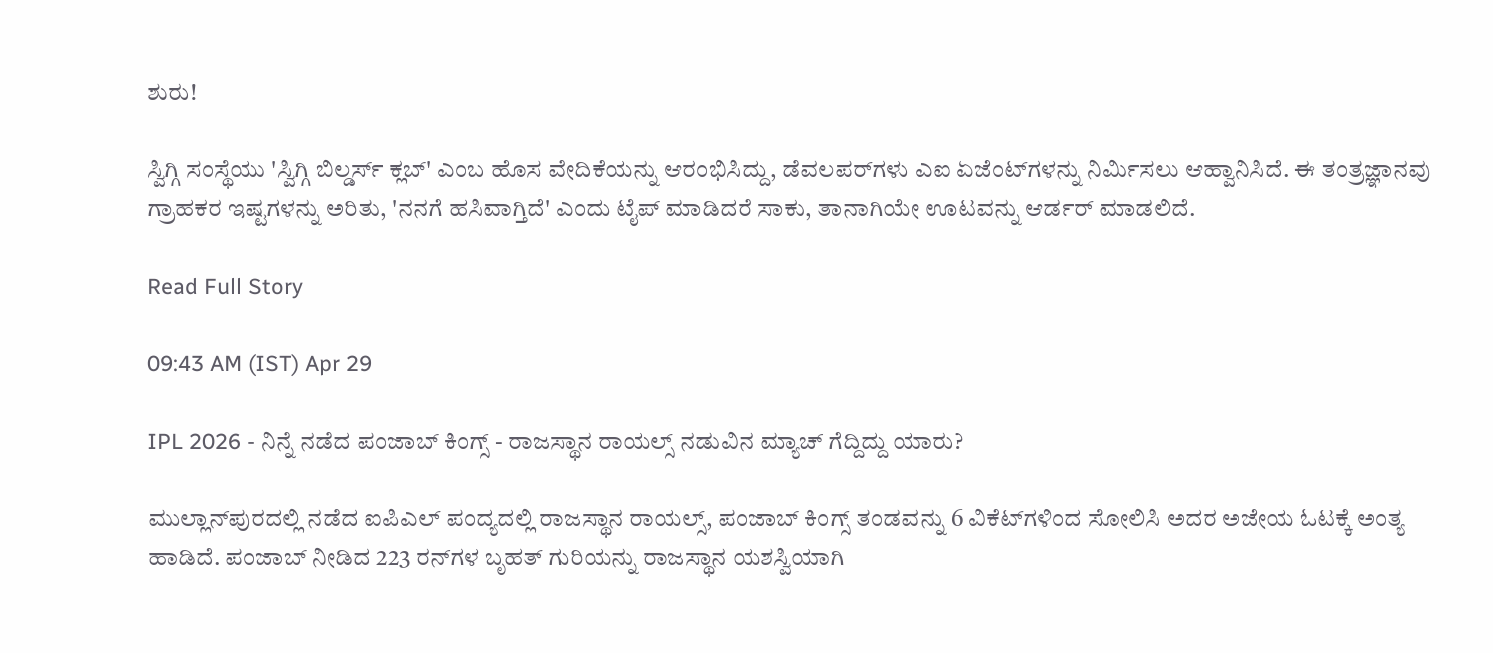ಶುರು!

ಸ್ವಿಗ್ಗಿ ಸಂಸ್ಥೆಯು 'ಸ್ವಿಗ್ಗಿ ಬಿಲ್ಡರ್ಸ್ ಕ್ಲಬ್' ಎಂಬ ಹೊಸ ವೇದಿಕೆಯನ್ನು ಆರಂಭಿಸಿದ್ದು, ಡೆವಲಪರ್‌ಗಳು ಎಐ ಏಜೆಂಟ್‌ಗಳನ್ನು ನಿರ್ಮಿಸಲು ಆಹ್ವಾನಿಸಿದೆ. ಈ ತಂತ್ರಜ್ಞಾನವು ಗ್ರಾಹಕರ ಇಷ್ಟಗಳನ್ನು ಅರಿತು, 'ನನಗೆ ಹಸಿವಾಗ್ತಿದೆ' ಎಂದು ಟೈಪ್ ಮಾಡಿದರೆ ಸಾಕು, ತಾನಾಗಿಯೇ ಊಟವನ್ನು ಆರ್ಡರ್ ಮಾಡಲಿದೆ.

Read Full Story

09:43 AM (IST) Apr 29

IPL 2026 - ನಿನ್ನೆ ನಡೆದ ಪಂಜಾಬ್ ಕಿಂಗ್ಸ್ - ರಾಜಸ್ಥಾನ ರಾಯಲ್ಸ್ ನಡುವಿನ ಮ್ಯಾಚ್ ಗೆದ್ದಿದ್ದು ಯಾರು?

ಮುಲ್ಲಾನ್‌ಪುರದಲ್ಲಿ ನಡೆದ ಐಪಿಎಲ್ ಪಂದ್ಯದಲ್ಲಿ ರಾಜಸ್ಥಾನ ರಾಯಲ್ಸ್, ಪಂಜಾಬ್ ಕಿಂಗ್ಸ್ ತಂಡವನ್ನು 6 ವಿಕೆಟ್‌ಗಳಿಂದ ಸೋಲಿಸಿ ಅದರ ಅಜೇಯ ಓಟಕ್ಕೆ ಅಂತ್ಯ ಹಾಡಿದೆ. ಪಂಜಾಬ್ ನೀಡಿದ 223 ರನ್‌ಗಳ ಬೃಹತ್ ಗುರಿಯನ್ನು ರಾಜಸ್ಥಾನ ಯಶಸ್ವಿಯಾಗಿ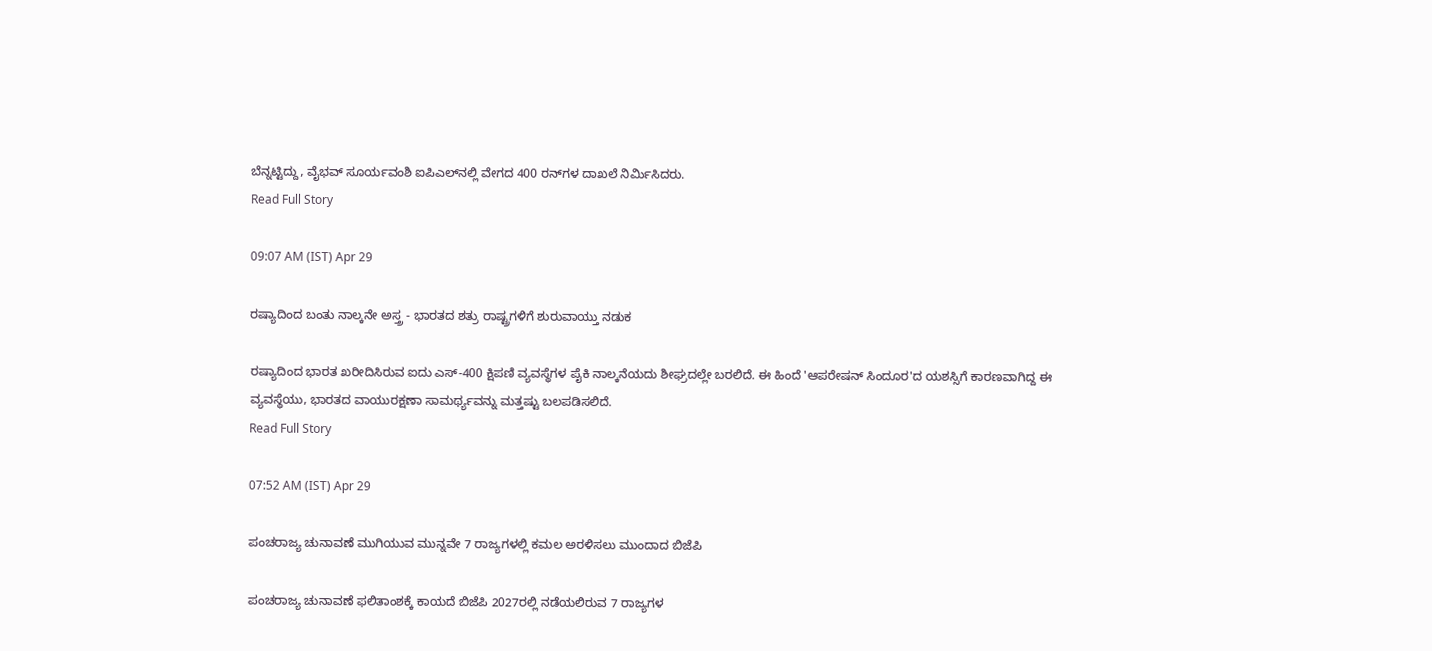ಬೆನ್ನಟ್ಟಿದ್ದು, ವೈಭವ್ ಸೂರ್ಯವಂಶಿ ಐಪಿಎಲ್‌ನಲ್ಲಿ ವೇಗದ 400 ರನ್‌ಗಳ ದಾಖಲೆ ನಿರ್ಮಿಸಿದರು.
Read Full Story

09:07 AM (IST) Apr 29

ರಷ್ಯಾದಿಂದ ಬಂತು ನಾಲ್ಕನೇ ಅಸ್ತ್ರ - ಭಾರತದ ಶತ್ರು ರಾಷ್ಟ್ರಗಳಿಗೆ ಶುರುವಾಯ್ತು ನಡುಕ

ರಷ್ಯಾದಿಂದ ಭಾರತ ಖರೀದಿಸಿರುವ ಐದು ಎಸ್-400 ಕ್ಷಿಪಣಿ ವ್ಯವಸ್ಥೆಗಳ ಪೈಕಿ ನಾಲ್ಕನೆಯದು ಶೀಘ್ರದಲ್ಲೇ ಬರಲಿದೆ. ಈ ಹಿಂದೆ 'ಆಪರೇಷನ್ ಸಿಂದೂರ'ದ ಯಶಸ್ಸಿಗೆ ಕಾರಣವಾಗಿದ್ದ ಈ ವ್ಯವಸ್ಥೆಯು, ಭಾರತದ ವಾಯುರಕ್ಷಣಾ ಸಾಮರ್ಥ್ಯವನ್ನು ಮತ್ತಷ್ಟು ಬಲಪಡಿಸಲಿದೆ.
Read Full Story

07:52 AM (IST) Apr 29

ಪಂಚರಾಜ್ಯ ಚುನಾವಣೆ ಮುಗಿಯುವ ಮುನ್ನವೇ 7 ರಾಜ್ಯಗಳಲ್ಲಿ ಕಮಲ ಅರಳಿಸಲು ಮುಂದಾದ ಬಿಜೆಪಿ

ಪಂಚರಾಜ್ಯ ಚುನಾವಣೆ ಫಲಿತಾಂಶಕ್ಕೆ ಕಾಯದೆ ಬಿಜೆಪಿ 2027ರಲ್ಲಿ ನಡೆಯಲಿರುವ 7 ರಾಜ್ಯಗಳ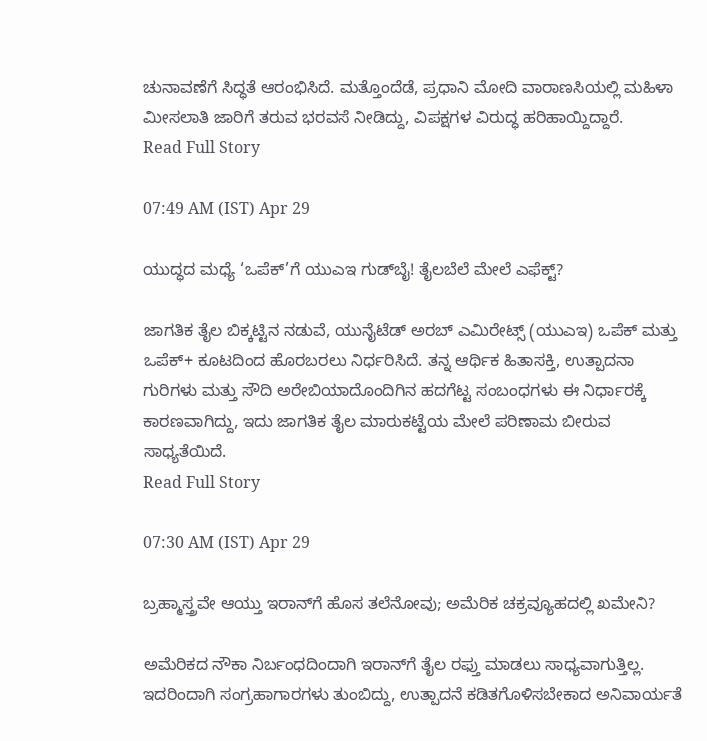ಚುನಾವಣೆಗೆ ಸಿದ್ಧತೆ ಆರಂಭಿಸಿದೆ. ಮತ್ತೊಂದೆಡೆ, ಪ್ರಧಾನಿ ಮೋದಿ ವಾರಾಣಸಿಯಲ್ಲಿ ಮಹಿಳಾ ಮೀಸಲಾತಿ ಜಾರಿಗೆ ತರುವ ಭರವಸೆ ನೀಡಿದ್ದು, ವಿಪಕ್ಷಗಳ ವಿರುದ್ಧ ಹರಿಹಾಯ್ದಿದ್ದಾರೆ.
Read Full Story

07:49 AM (IST) Apr 29

ಯುದ್ಧದ ಮಧ್ಯೆ ‘ಒಪೆಕ್‌’ಗೆ ಯುಎಇ ಗುಡ್‌ಬೈ! ತೈಲಬೆಲೆ ಮೇಲೆ ಎಫೆಕ್ಟ್?

ಜಾಗತಿಕ ತೈಲ ಬಿಕ್ಕಟ್ಟಿನ ನಡುವೆ, ಯುನೈಟೆಡ್ ಅರಬ್ ಎಮಿರೇಟ್ಸ್ (ಯುಎಇ) ಒಪೆಕ್ ಮತ್ತು ಒಪೆಕ್+ ಕೂಟದಿಂದ ಹೊರಬರಲು ನಿರ್ಧರಿಸಿದೆ. ತನ್ನ ಆರ್ಥಿಕ ಹಿತಾಸಕ್ತಿ, ಉತ್ಪಾದನಾ ಗುರಿಗಳು ಮತ್ತು ಸೌದಿ ಅರೇಬಿಯಾದೊಂದಿಗಿನ ಹದಗೆಟ್ಟ ಸಂಬಂಧಗಳು ಈ ನಿರ್ಧಾರಕ್ಕೆ ಕಾರಣವಾಗಿದ್ದು, ಇದು ಜಾಗತಿಕ ತೈಲ ಮಾರುಕಟ್ಟೆಯ ಮೇಲೆ ಪರಿಣಾಮ ಬೀರುವ ಸಾಧ್ಯತೆಯಿದೆ.
Read Full Story

07:30 AM (IST) Apr 29

ಬ್ರಹ್ಮಾಸ್ತ್ರವೇ ಆಯ್ತು ಇರಾನ್‌ಗೆ ಹೊಸ ತಲೆನೋವು; ಅಮೆರಿಕ ಚಕ್ರವ್ಯೂಹದಲ್ಲಿ ಖಮೇನಿ?

ಅಮೆರಿಕದ ನೌಕಾ ನಿರ್ಬಂಧದಿಂದಾಗಿ ಇರಾನ್‌ಗೆ ತೈಲ ರಫ್ತು ಮಾಡಲು ಸಾಧ್ಯವಾಗುತ್ತಿಲ್ಲ. ಇದರಿಂದಾಗಿ ಸಂಗ್ರಹಾಗಾರಗಳು ತುಂಬಿದ್ದು, ಉತ್ಪಾದನೆ ಕಡಿತಗೊಳಿಸಬೇಕಾದ ಅನಿವಾರ್ಯತೆ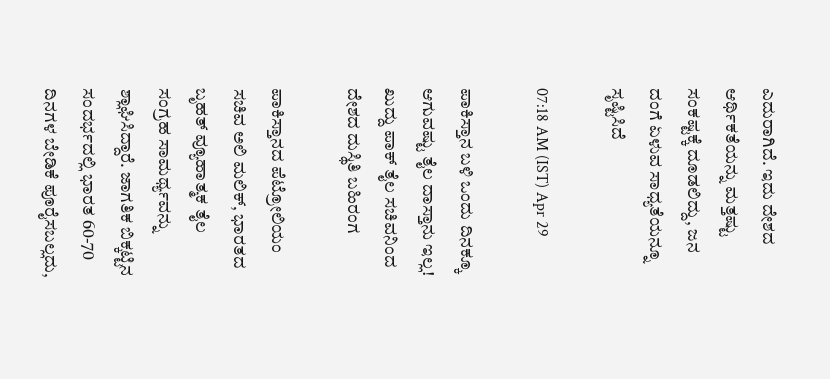ಎದುರಾಗಿದೆ. ಇದು ದೇಶದ ಆರ್ಥಿಕತೆಯನ್ನು ಮತ್ತಷ್ಟು ಸಂಕಷ್ಟಕ್ಕೆ ದೂಡಲಿದ್ದು, ಜನ ದಂಗೆ ಏಳುವ ಸಾಧ್ಯತೆಯನ್ನೂ ಸೃಷ್ಟಿಸಿದೆ

07:18 AM (IST) Apr 29

ಪಾಕಿಸ್ತಾನ ಬಳಿ ಒಂದು ದಿನಕ್ಕೂ ಆಗುವಷ್ಟು ತೈಲ ದಾಸ್ತಾನು ಇಲ್ಲ! ಖುದ್ದು ಪಾಕ್‌ ತೈಲ ಸಚಿವನಿಂದ ದೇಶದ ದುಸ್ಥಿತಿ ಬಹಿರಂಗ

ಪಾಕಿಸ್ತಾನದ ಪೆಟ್ರೋಲಿಯಂ ಸಚಿವ ಅಲಿ ಮಲಿಕ್‌, ಭಾರತದ ಬೃಹತ್ ವ್ಯೂಹಾತ್ಮಕ ತೈಲ ಸಂಗ್ರಹ ಸಾಮರ್ಥ್ಯವನ್ನು ಶ್ಲಾಘಿಸಿದ್ದಾರೆ. ಜಾಗತಿಕ ಬಿಕ್ಕಟ್ಟಿನ ಸಂದರ್ಭದಲ್ಲಿ ಭಾರತ 60-70 ದಿನಗಳ ಬೇಡಿಕೆ ಪೂರೈಸಬಲ್ಲದು,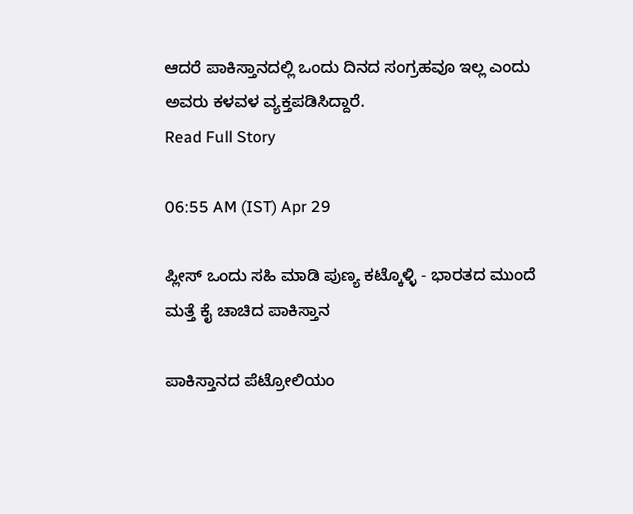ಆದರೆ ಪಾಕಿಸ್ತಾನದಲ್ಲಿ ಒಂದು ದಿನದ ಸಂಗ್ರಹವೂ ಇಲ್ಲ ಎಂದು ಅವರು ಕಳವಳ ವ್ಯಕ್ತಪಡಿಸಿದ್ದಾರೆ.
Read Full Story

06:55 AM (IST) Apr 29

ಪ್ಲೀಸ್ ಒಂದು ಸಹಿ ಮಾಡಿ ಪುಣ್ಯ ಕಟ್ಕೊಳ್ಳಿ - ಭಾರತದ ಮುಂದೆ ಮತ್ತೆ ಕೈ ಚಾಚಿದ ಪಾಕಿಸ್ತಾನ

ಪಾಕಿಸ್ತಾನದ ಪೆಟ್ರೋಲಿಯಂ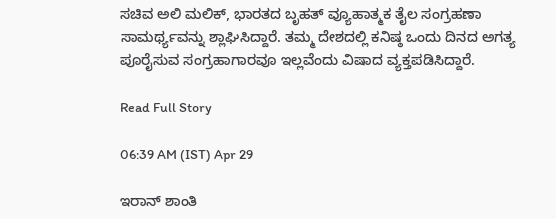ಸಚಿವ ಅಲಿ ಮಲಿಕ್‌, ಭಾರತದ ಬೃಹತ್ ವ್ಯೂಹಾತ್ಮಕ ತೈಲ ಸಂಗ್ರಹಣಾ ಸಾಮರ್ಥ್ಯವನ್ನು ಶ್ಲಾಘಿಸಿದ್ದಾರೆ. ತಮ್ಮ ದೇಶದಲ್ಲಿ ಕನಿಷ್ಠ ಒಂದು ದಿನದ ಅಗತ್ಯ ಪೂರೈಸುವ ಸಂಗ್ರಹಾಗಾರವೂ ಇಲ್ಲವೆಂದು ವಿಷಾದ ವ್ಯಕ್ತಪಡಿಸಿದ್ದಾರೆ.

Read Full Story

06:39 AM (IST) Apr 29

ಇರಾನ್‌ ಶಾಂತಿ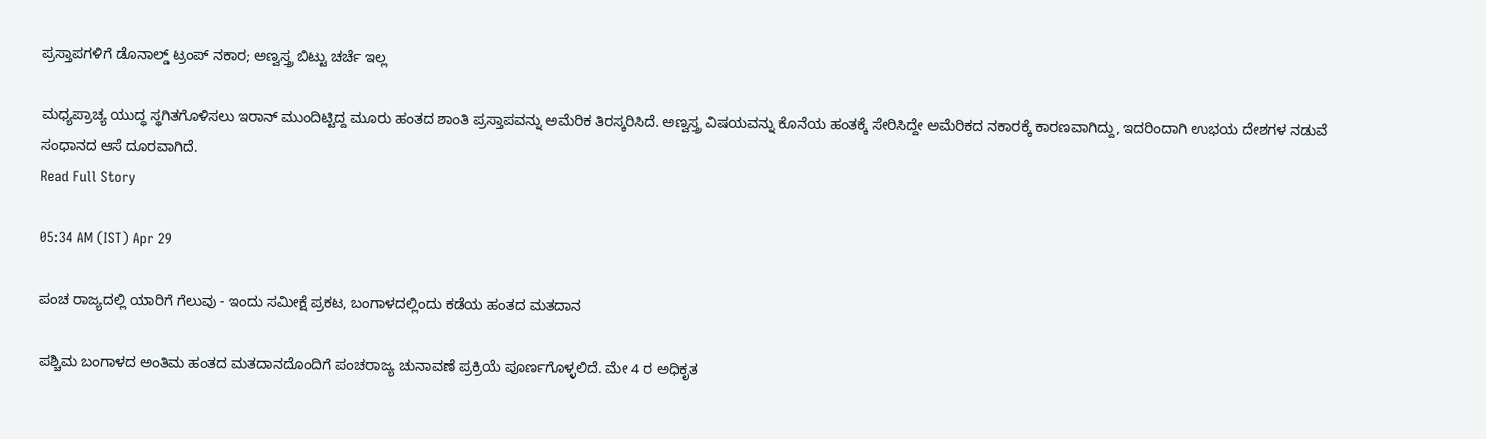ಪ್ರಸ್ತಾಪಗಳಿಗೆ ಡೊನಾಲ್ಡ್ ಟ್ರಂಪ್‌ ನಕಾರ; ಅಣ್ವಸ್ತ್ರ ಬಿಟ್ಟು ಚರ್ಚೆ ಇಲ್ಲ

ಮಧ್ಯಪ್ರಾಚ್ಯ ಯುದ್ಧ ಸ್ಥಗಿತಗೊಳಿಸಲು ಇರಾನ್ ಮುಂದಿಟ್ಟಿದ್ದ ಮೂರು ಹಂತದ ಶಾಂತಿ ಪ್ರಸ್ತಾಪವನ್ನು ಅಮೆರಿಕ ತಿರಸ್ಕರಿಸಿದೆ. ಅಣ್ವಸ್ತ್ರ ವಿಷಯವನ್ನು ಕೊನೆಯ ಹಂತಕ್ಕೆ ಸೇರಿಸಿದ್ದೇ ಅಮೆರಿಕದ ನಕಾರಕ್ಕೆ ಕಾರಣವಾಗಿದ್ದು, ಇದರಿಂದಾಗಿ ಉಭಯ ದೇಶಗಳ ನಡುವೆ ಸಂಧಾನದ ಆಸೆ ದೂರವಾಗಿದೆ.
Read Full Story

05:34 AM (IST) Apr 29

ಪಂಚ ರಾಜ್ಯದಲ್ಲಿ ಯಾರಿಗೆ ಗೆಲುವು - ಇಂದು ಸಮೀಕ್ಷೆ ಪ್ರಕಟ, ಬಂಗಾಳದಲ್ಲಿಂದು ಕಡೆಯ ಹಂತದ ಮತದಾನ

ಪಶ್ಚಿಮ ಬಂಗಾಳದ ಅಂತಿಮ ಹಂತದ ಮತದಾನದೊಂದಿಗೆ ಪಂಚರಾಜ್ಯ ಚುನಾವಣೆ ಪ್ರಕ್ರಿಯೆ ಪೂರ್ಣಗೊಳ್ಳಲಿದೆ. ಮೇ 4 ರ ಅಧಿಕೃತ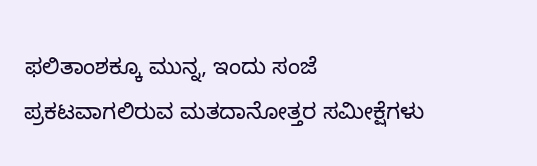ಫಲಿತಾಂಶಕ್ಕೂ ಮುನ್ನ, ಇಂದು ಸಂಜೆ ಪ್ರಕಟವಾಗಲಿರುವ ಮತದಾನೋತ್ತರ ಸಮೀಕ್ಷೆಗಳು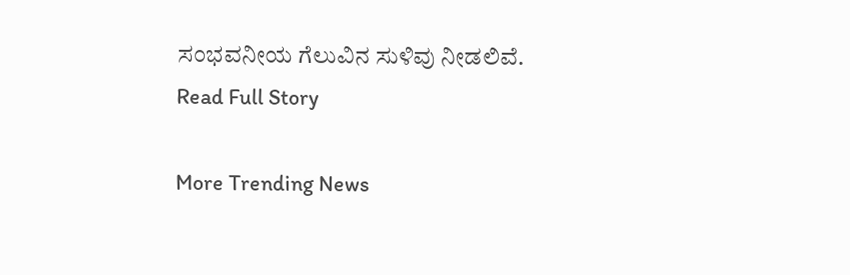ಸಂಭವನೀಯ ಗೆಲುವಿನ ಸುಳಿವು ನೀಡಲಿವೆ.
Read Full Story

More Trending News